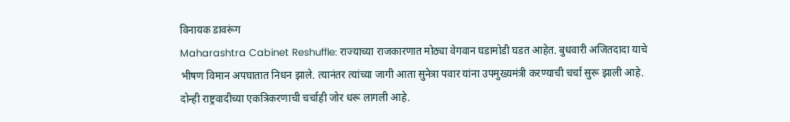विनायक डावरूंग
Maharashtra Cabinet Reshuffle: राज्याच्या राजकारणात मोठ्या वेगवान घडामोडी घडत आहेत. बुधवारी अजितदादा याचे भीषण विमान अपघातात निधन झाले. त्यानंतर त्यांच्या जागी आता सुनेत्रा पवार यांना उपमुख्यमंत्री करण्याची चर्चा सुरू झाली आहे. दोन्ही राष्ट्रवादीच्या एकत्रिकरणाची चर्चाही जोर धरू लागली आहे.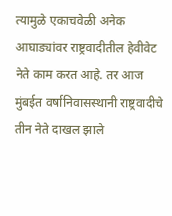त्यामुळे एकाचवेळी अनेक आघाड्यांवर राष्ट्रवादीतील हेवीवेट नेते काम करत आहे. तर आज मुंबईत वर्षानिवासस्थानी राष्ट्रवादीचे तीन नेते दाखल झाले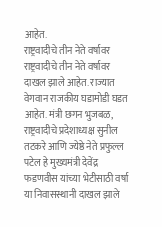आहेत.
राष्ट्रवादीचे तीन नेते वर्षावर
राष्ट्रवादीचे तीन नेते वर्षावर दाखल झाले आहेत. राज्यात वेगवान राजकीय घडामोडी घडत आहेत. मंत्री छगन भुजबळ, राष्ट्रवादीचे प्रदेशाध्यक्ष सुनील तटकरे आणि ज्येष्ठे नेते प्रफुल्ल पटेल हे मुख्यमंत्री देवेंद्र फडणवीस यांच्या भेटीसाठी वर्षा या निवासस्थानी दाखल झाले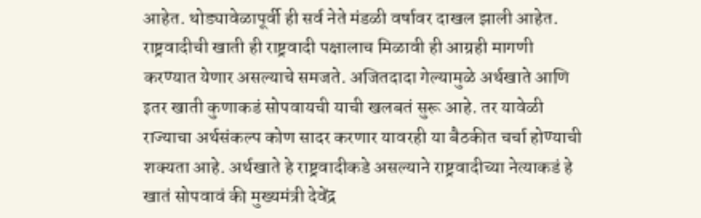आहेत. थोड्यावेळापूर्वी ही सर्व नेते मंडळी वर्षावर दाखल झाली आहेत. राष्ट्रवादीची खाती ही राष्ट्रवादी पक्षालाच मिळावी ही आग्रही मागणी करण्यात येणार असल्याचे समजते. अजितदादा गेल्यामुळे अर्थखाते आणि इतर खाती कुणाकडं सोपवायची याची खलबतं सुरू आहे. तर यावेळी राज्याचा अर्थसंकल्प कोण सादर करणार यावरही या बैठकीत चर्चा होण्याची शक्यता आहे. अर्थखाते हे राष्ट्रवादीकडे असल्याने राष्ट्रवादीच्या नेत्याकडं हे खातं सोपवावं की मुख्यमंत्री देवेंद्र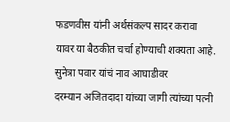फडणवीस यांनी अर्थसंकल्प सादर करावा यावर या बैठकीत चर्चा होण्याची शक्यता आहे.
सुनेत्रा पवार यांचं नाव आघाडीवर
दरम्यान अजितदादा यांच्या जागी त्यांच्या पत्नी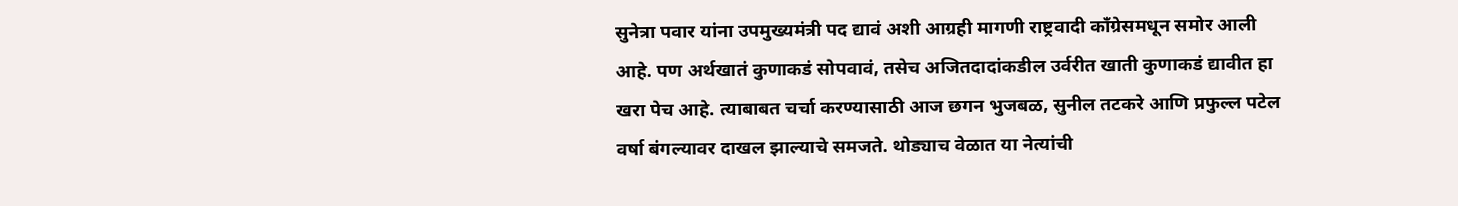सुनेत्रा पवार यांना उपमुख्यमंत्री पद द्यावं अशी आग्रही मागणी राष्ट्रवादी काँग्रेसमधून समोर आली आहे. पण अर्थखातं कुणाकडं सोपवावं, तसेच अजितदादांकडील उर्वरीत खाती कुणाकडं द्यावीत हा खरा पेच आहे. त्याबाबत चर्चा करण्यासाठी आज छगन भुजबळ, सुनील तटकरे आणि प्रफुल्ल पटेल वर्षा बंगल्यावर दाखल झाल्याचे समजते. थोड्याच वेळात या नेत्यांची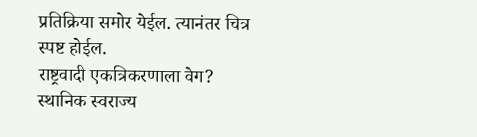प्रतिक्रिया समोर येईल. त्यानंतर चित्र स्पष्ट होईल.
राष्ट्रवादी एकत्रिकरणाला वेग?
स्थानिक स्वराज्य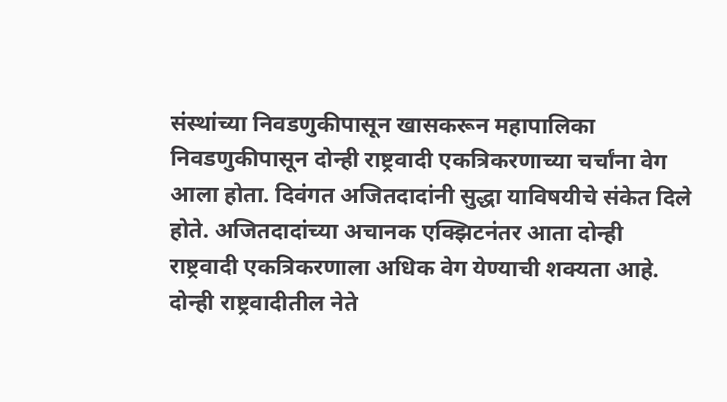संस्थांच्या निवडणुकीपासून खासकरून महापालिका निवडणुकीपासून दोन्ही राष्ट्रवादी एकत्रिकरणाच्या चर्चांना वेग आला होता. दिवंगत अजितदादांनी सुद्धा याविषयीचे संकेत दिले होते. अजितदादांच्या अचानक एक्झिटनंतर आता दोन्ही राष्ट्रवादी एकत्रिकरणाला अधिक वेग येण्याची शक्यता आहे. दोन्ही राष्ट्रवादीतील नेते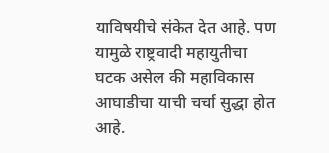याविषयीचे संकेत देत आहे. पण यामुळे राष्ट्रवादी महायुतीचा घटक असेल की महाविकास आघाडीचा याची चर्चा सुद्धा होत आहे.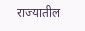राज्यातील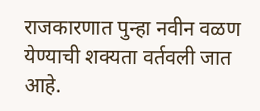राजकारणात पुन्हा नवीन वळण येण्याची शक्यता वर्तवली जात आहे.